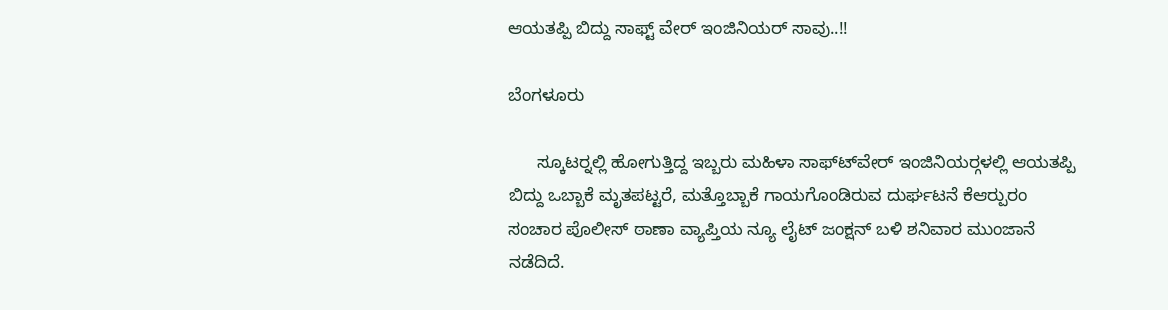ಆಯತಪ್ಪಿ ಬಿದ್ದು ಸಾಫ್ಟ್ ವೇರ್ ಇಂಜಿನಿಯರ್ ಸಾವು..!!

ಬೆಂಗಳೂರು

      ಸ್ಕೂಟರ್‍ನಲ್ಲಿ ಹೋಗುತ್ತಿದ್ದ ಇಬ್ಬರು ಮಹಿಳಾ ಸಾಫ್ಟ್‍ವೇರ್ ಇಂಜಿನಿಯರ್‍ಗಳಲ್ಲಿ ಆಯತಪ್ಪಿ ಬಿದ್ದು ಒಬ್ಬಾಕೆ ಮೃತಪಟ್ಟರೆ, ಮತ್ತೊಬ್ಬಾಕೆ ಗಾಯಗೊಂಡಿರುವ ದುರ್ಘಟನೆ ಕೆಆರ್‍ಪುರಂ ಸಂಚಾರ ಪೊಲೀಸ್ ಠಾಣಾ ವ್ಯಾಪ್ತಿಯ ನ್ಯೂ ಲೈಟ್ ಜಂಕ್ಷನ್ ಬಳಿ ಶನಿವಾರ ಮುಂಜಾನೆ ನಡೆದಿದೆ.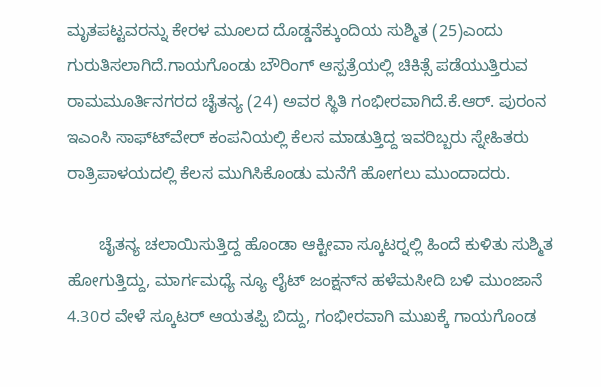ಮೃತಪಟ್ಟವರನ್ನು ಕೇರಳ ಮೂಲದ ದೊಡ್ಡನೆಕ್ಕುಂದಿಯ ಸುಶ್ಮಿತ (25)ಎಂದು ಗುರುತಿಸಲಾಗಿದೆ.ಗಾಯಗೊಂಡು ಬೌರಿಂಗ್ ಆಸ್ಪತ್ರೆಯಲ್ಲಿ ಚಿಕಿತ್ಸೆ ಪಡೆಯುತ್ತಿರುವ ರಾಮಮೂರ್ತಿನಗರದ ಚೈತನ್ಯ (24) ಅವರ ಸ್ಥಿತಿ ಗಂಭೀರವಾಗಿದೆ.ಕೆ.ಆರ್. ಪುರಂನ ಇಎಂಸಿ ಸಾಫ್ಟ್‍ವೇರ್ ಕಂಪನಿಯಲ್ಲಿ ಕೆಲಸ ಮಾಡುತ್ತಿದ್ದ ಇವರಿಬ್ಬರು ಸ್ನೇಹಿತರು ರಾತ್ರಿಪಾಳಯದಲ್ಲಿ ಕೆಲಸ ಮುಗಿಸಿಕೊಂಡು ಮನೆಗೆ ಹೋಗಲು ಮುಂದಾದರು.

       ಚೈತನ್ಯ ಚಲಾಯಿಸುತ್ತಿದ್ದ ಹೊಂಡಾ ಆಕ್ಟೀವಾ ಸ್ಕೂಟರ್‍ನಲ್ಲಿ ಹಿಂದೆ ಕುಳಿತು ಸುಶ್ಮಿತ ಹೋಗುತ್ತಿದ್ದು, ಮಾರ್ಗಮಧ್ಯೆ ನ್ಯೂ ಲೈಟ್ ಜಂಕ್ಷನ್‍ನ ಹಳೆಮಸೀದಿ ಬಳಿ ಮುಂಜಾನೆ 4.30ರ ವೇಳೆ ಸ್ಕೂಟರ್ ಆಯತಪ್ಪಿ ಬಿದ್ದು, ಗಂಭೀರವಾಗಿ ಮುಖಕ್ಕೆ ಗಾಯಗೊಂಡ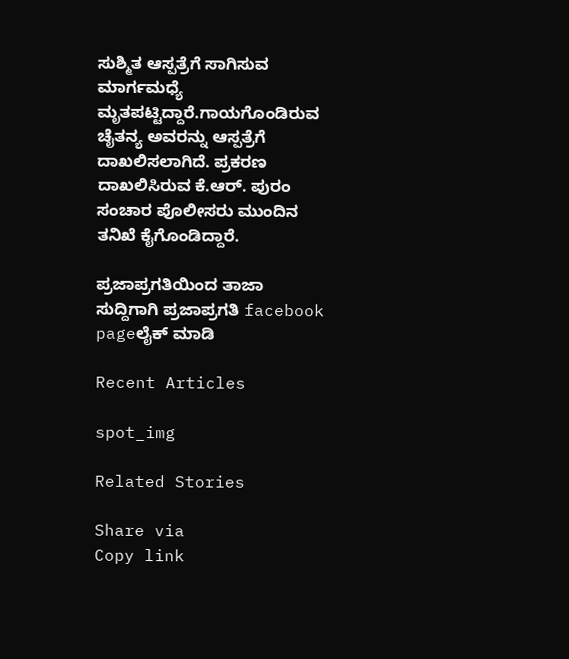ಸುಶ್ಮಿತ ಆಸ್ಪತ್ರೆಗೆ ಸಾಗಿಸುವ ಮಾರ್ಗಮಧ್ಯೆ ಮೃತಪಟ್ಟಿದ್ದಾರೆ.ಗಾಯಗೊಂಡಿರುವ ಚೈತನ್ಯ ಅವರನ್ನು ಆಸ್ಪತ್ರೆಗೆ ದಾಖಲಿಸಲಾಗಿದೆ. ಪ್ರಕರಣ ದಾಖಲಿಸಿರುವ ಕೆ.ಆರ್. ಪುರಂ ಸಂಚಾರ ಪೊಲೀಸರು ಮುಂದಿನ ತನಿಖೆ ಕೈಗೊಂಡಿದ್ದಾರೆ.

ಪ್ರಜಾಪ್ರಗತಿಯಿಂದ ತಾಜಾ ಸುದ್ದಿಗಾಗಿ ಪ್ರಜಾಪ್ರಗತಿ facebook pageಲೈಕ್ ಮಾಡಿ

Recent Articles

spot_img

Related Stories

Share via
Copy link